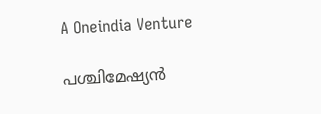A Oneindia Venture

പശ്ചിമേഷ്യന്‍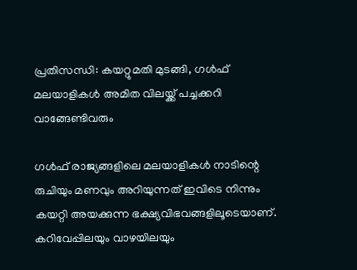പ്രതിസന്ധി: കയറ്റുമതി മുടങ്ങി, ഗള്‍ഫ് മലയാളികള്‍ അമിത വിലയ്ക്ക് പച്ചക്കറി വാങ്ങേണ്ടിവരും

ഗള്‍ഫ് രാജ്യങ്ങളിലെ മലയാളികള്‍ നാടിന്റെ രുചിയും മണവും അറിയുന്നത് ഇവിടെ നിന്നും കയറ്റി അയക്കുന്ന ഭക്ഷ്യവിഭവങ്ങളിലൂടെയാണ്. കറിവേപ്പിലയും വാഴയിലയും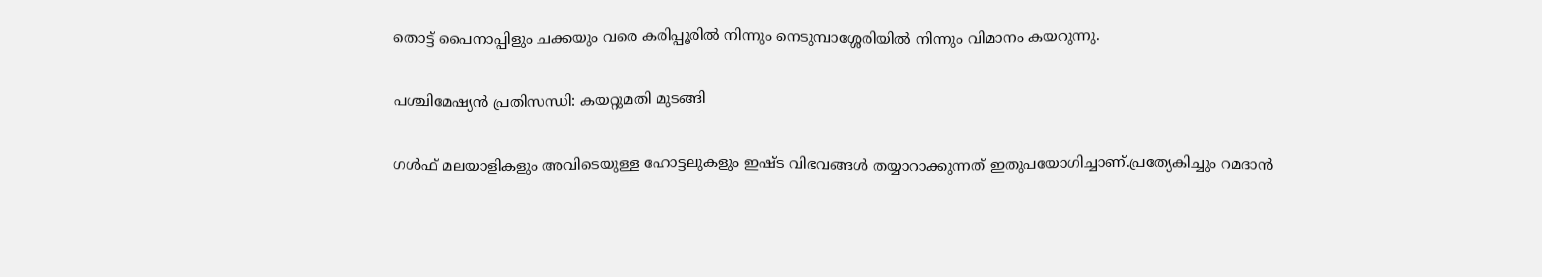തൊട്ട് പൈനാപ്പിളും ചക്കയും വരെ കരിപ്പൂരില്‍ നിന്നും നെടുമ്പാശ്ശേരിയില്‍ നിന്നും വിമാനം കയറുന്നു.

പശ്ചിമേഷ്യന്‍ പ്രതിസന്ധി: കയറ്റുമതി മുടങ്ങി

ഗള്‍ഫ് മലയാളികളും അവിടെയുള്ള ഹോട്ടലുകളും ഇഷ്ട വിഭവങ്ങള്‍ തയ്യാറാക്കുന്നത് ഇതുപയോഗിച്ചാണ്.പ്രത്യേകിച്ചും റമദാന്‍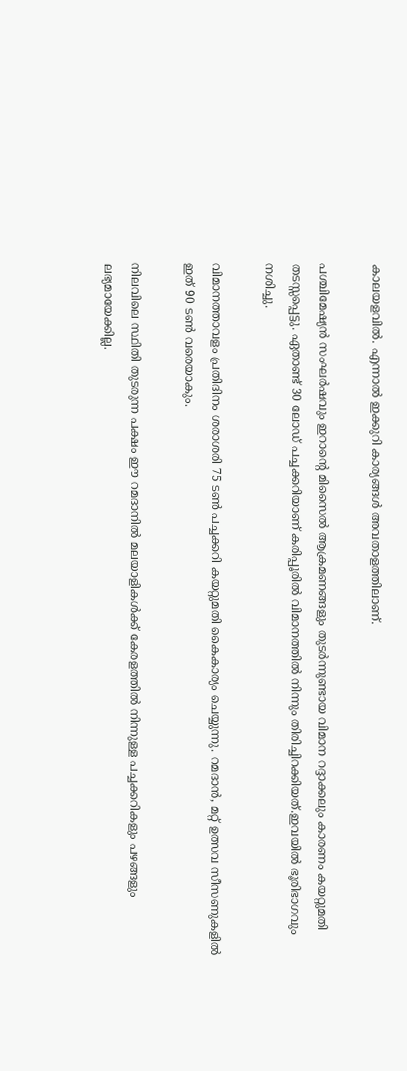കാലയളവില്‍. എന്നാല്‍ ഇക്കുറി കാര്യങ്ങള്‍ അവതാളത്തിലാണ്.

പശ്ചിമേഷ്യന്‍ സംഘര്‍ഷവും ഇറാന്റെ മിസൈല്‍ ആക്രമണങ്ങളും തുടര്‍ന്നുണ്ടായ വിമാന റദ്ദാക്കലും കാരണം കയറ്റുമതി തടസ്സപ്പെട്ടു. ഏതാണ്ട് 30 ലോഡ് പച്ചക്കറിയാണ് കരിപ്പൂരില്‍ വിമാനത്തില്‍ നിന്നും തിരിച്ചിറക്കിയത്.ഇവയില്‍ ഭൂരിഭാഗവും നശിച്ചു.

വിമാനത്താവളം പ്രതിദിനം ശരാശരി 75 ടണ്‍ പച്ചക്കറി കയറ്റുമതി കൈകാര്യം ചെയ്യുന്നു. റമദാന്‍, മറ്റ് ഉത്സവ സീസണുകളില്‍ ഇത് 90 ടണ്‍ വരെയാകും.

നിലവിലെ സ്ഥിതി തുടരുന്ന പക്ഷം ഈ റമദാനില്‍ മലയാളികള്‍ക്ക് കേരളത്തില്‍ നിന്നുള്ള പച്ചക്കറികളും പഴങ്ങളും ലഭ്യമായേക്കില്ല.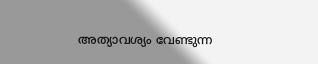അത്യാവശ്യം വേണ്ടുന്ന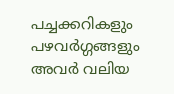പച്ചക്കറികളും പഴവര്‍ഗ്ഗങ്ങളും അവര്‍ വലിയ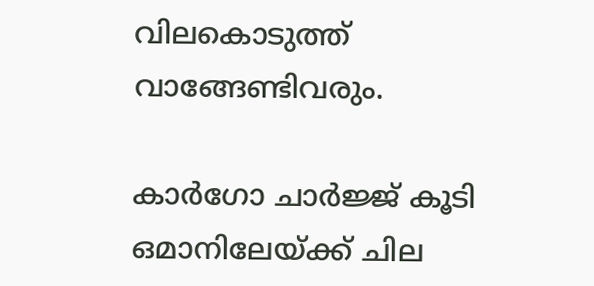വിലകൊടുത്ത് വാങ്ങേണ്ടിവരും.

കാര്‍ഗോ ചാര്‍ജ്ജ് കൂടി
ഒമാനിലേയ്ക്ക് ചില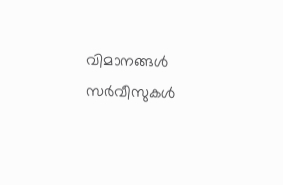വിമാനങ്ങള്‍ സര്‍വീസുകള്‍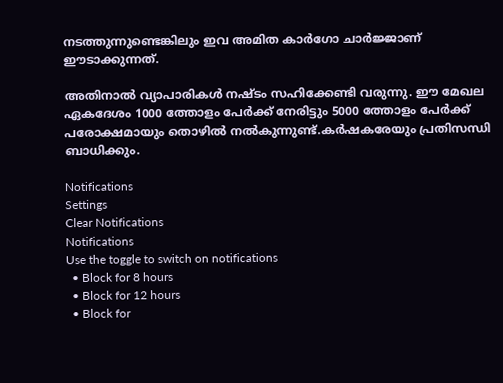നടത്തുന്നുണ്ടെങ്കിലും ഇവ അമിത കാര്‍ഗോ ചാര്‍ജ്ജാണ് ഈടാക്കുന്നത്.

അതിനാല്‍ വ്യാപാരികള്‍ നഷ്ടം സഹിക്കേണ്ടി വരുന്നു. ഈ മേഖല ഏകദേശം 1000 ത്തോളം പേര്‍ക്ക് നേരിട്ടും 5000 ത്തോളം പേര്‍ക്ക് പരോക്ഷമായും തൊഴില്‍ നല്‍കുന്നുണ്ട്.കര്‍ഷകരേയും പ്രതിസന്ധി ബാധിക്കും.

Notifications
Settings
Clear Notifications
Notifications
Use the toggle to switch on notifications
  • Block for 8 hours
  • Block for 12 hours
  • Block for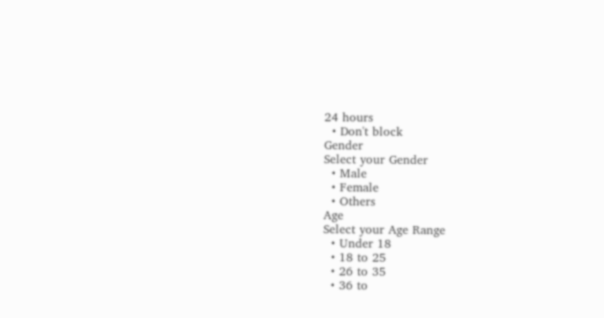24 hours
  • Don't block
Gender
Select your Gender
  • Male
  • Female
  • Others
Age
Select your Age Range
  • Under 18
  • 18 to 25
  • 26 to 35
  • 36 to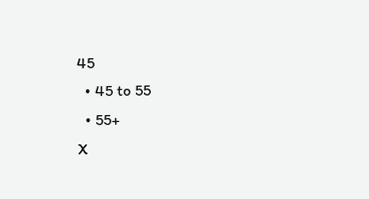45
  • 45 to 55
  • 55+
X